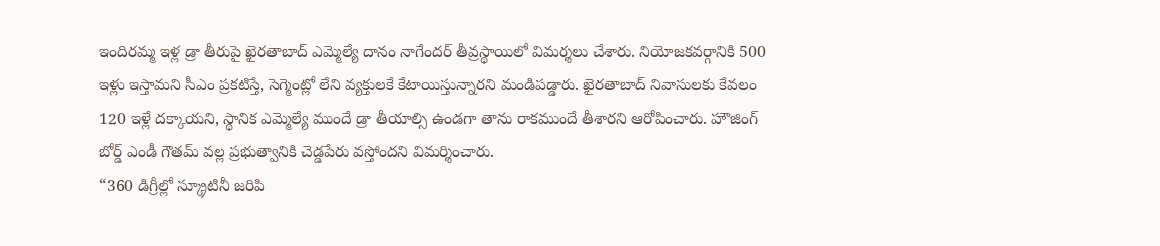ఇందిరమ్మ ఇళ్ల డ్రా తీరుపై ఖైరతాబాద్ ఎమ్మెల్యే దానం నాగేందర్ తీవ్రస్థాయిలో విమర్శలు చేశారు. నియోజకవర్గానికి 500 ఇళ్లు ఇస్తామని సీఎం ప్రకటిస్తే, సెగ్మెంట్లో లేని వ్యక్తులకే కేటాయిస్తున్నారని మండిపడ్డారు. ఖైరతాబాద్ నివాసులకు కేవలం 120 ఇళ్లే దక్కాయని, స్థానిక ఎమ్మెల్యే ముందే డ్రా తీయాల్సి ఉండగా తాను రాకముందే తీశారని ఆరోపించారు. హౌజింగ్ బోర్డ్ ఎండీ గౌతమ్ వల్ల ప్రభుత్వానికి చెడ్డపేరు వస్తోందని విమర్శించారు.
“360 డిగ్రీల్లో స్క్రూటినీ జరిపి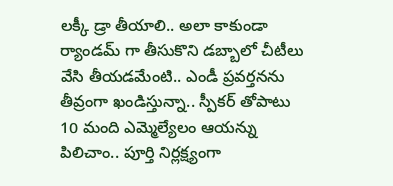లక్కీ డ్రా తీయాలి.. అలా కాకుండా ర్యాండమ్ గా తీసుకొని డబ్బాలో చీటీలు వేసి తీయడమేంటి.. ఎండీ ప్రవర్తనను తీవ్రంగా ఖండిస్తున్నా.. స్పీకర్ తోపాటు 10 మంది ఎమ్మెల్యేలం ఆయన్ను పిలిచాం.. పూర్తి నిర్లక్ష్యంగా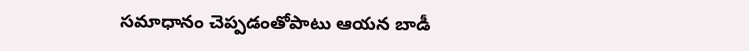సమాధానం చెప్పడంతోపాటు ఆయన బాడీ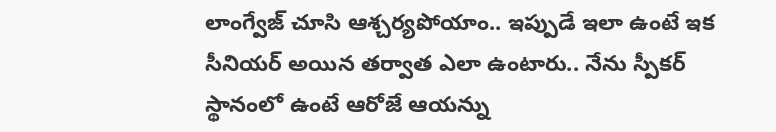లాంగ్వేజ్ చూసి ఆశ్చర్యపోయాం.. ఇప్పుడే ఇలా ఉంటే ఇక సీనియర్ అయిన తర్వాత ఎలా ఉంటారు.. నేను స్పీకర్ స్థానంలో ఉంటే ఆరోజే ఆయన్ను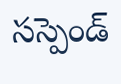సస్పెండ్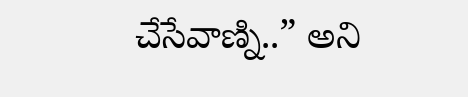చేసేవాణ్ని..” అని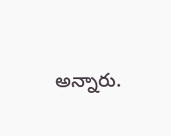అన్నారు.